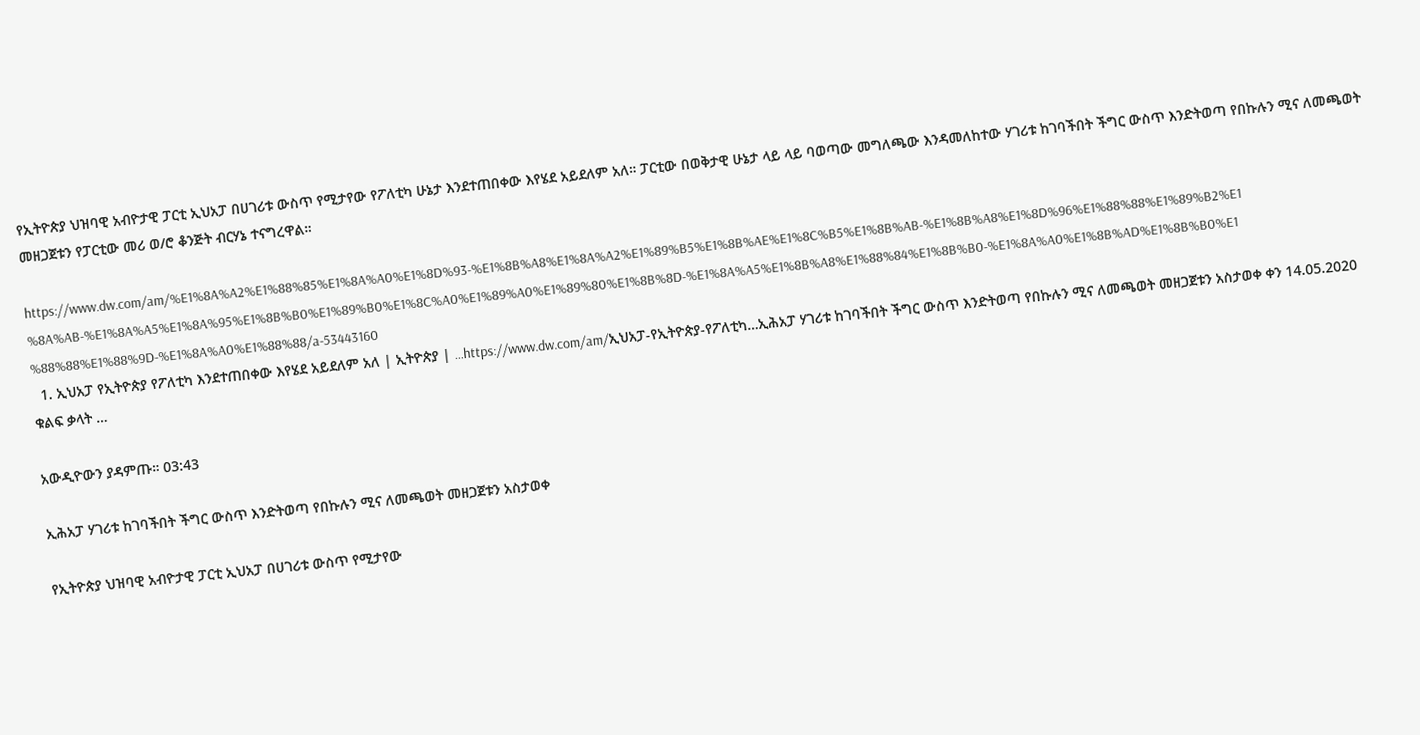የኢትዮጵያ ህዝባዊ አብዮታዊ ፓርቲ ኢህአፓ በሀገሪቱ ውስጥ የሚታየው የፖለቲካ ሁኔታ እንደተጠበቀው እየሄደ አይደለም አለ። ፓርቲው በወቅታዊ ሁኔታ ላይ ላይ ባወጣው መግለጫው እንዳመለከተው ሃገሪቱ ከገባችበት ችግር ውስጥ እንድትወጣ የበኩሉን ሚና ለመጫወት መዘጋጀቱን የፓርቲው መሪ ወ/ሮ ቆንጅት ብርሃኔ ተናግረዋል።

https://www.dw.com/am/%E1%8A%A2%E1%88%85%E1%8A%A0%E1%8D%93-%E1%8B%A8%E1%8A%A2%E1%89%B5%E1%8B%AE%E1%8C%B5%E1%8B%AB-%E1%8B%A8%E1%8D%96%E1%88%88%E1%89%B2%E1%8A%AB-%E1%8A%A5%E1%8A%95%E1%8B%B0%E1%89%B0%E1%8C%A0%E1%89%A0%E1%89%80%E1%8B%8D-%E1%8A%A5%E1%8B%A8%E1%88%84%E1%8B%B0-%E1%8A%A0%E1%8B%AD%E1%8B%B0%E1%88%88%E1%88%9D-%E1%8A%A0%E1%88%88/a-53443160
  1. ኢህአፓ የኢትዮጵያ የፖለቲካ እንደተጠበቀው እየሄደ አይደለም አለ | ኢትዮጵያ | …https://www.dw.com/am/ኢህአፓ-የኢትዮጵያ-የፖለቲካ…ኢሕአፓ ሃገሪቱ ከገባችበት ችግር ውስጥ እንድትወጣ የበኩሉን ሚና ለመጫወት መዘጋጀቱን አስታወቀ ቀን 14.05.2020 ቁልፍ ቃላት …

አውዲዮውን ያዳምጡ። 03:43

ኢሕአፓ ሃገሪቱ ከገባችበት ችግር ውስጥ እንድትወጣ የበኩሉን ሚና ለመጫወት መዘጋጀቱን አስታወቀ

የኢትዮጵያ ህዝባዊ አብዮታዊ ፓርቲ ኢህአፓ በሀገሪቱ ውስጥ የሚታየው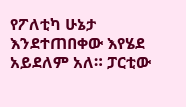የፖለቲካ ሁኔታ እንደተጠበቀው እየሄደ አይደለም አለ። ፓርቲው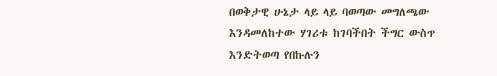በወቅታዊ ሁኔታ ላይ ላይ ባወጣው መግለጫው እንዳመለከተው ሃገሪቱ ከገባችበት ችግር ውስጥ እንድትወጣ የበኩሉን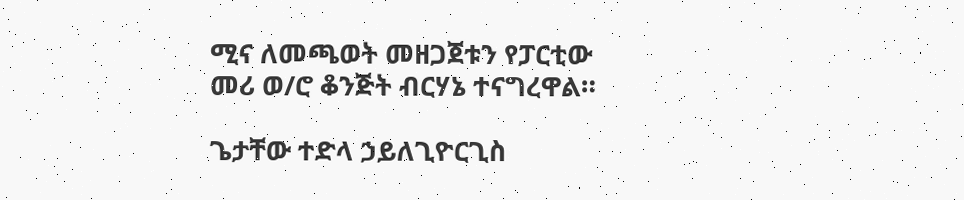ሚና ለመጫወት መዘጋጀቱን የፓርቲው መሪ ወ/ሮ ቆንጅት ብርሃኔ ተናግረዋል።

ጌታቸው ተድላ ኃይለጊዮርጊስ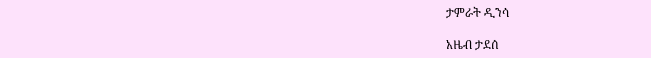ታምራት ዲንሳ

አዜብ ታደሰ